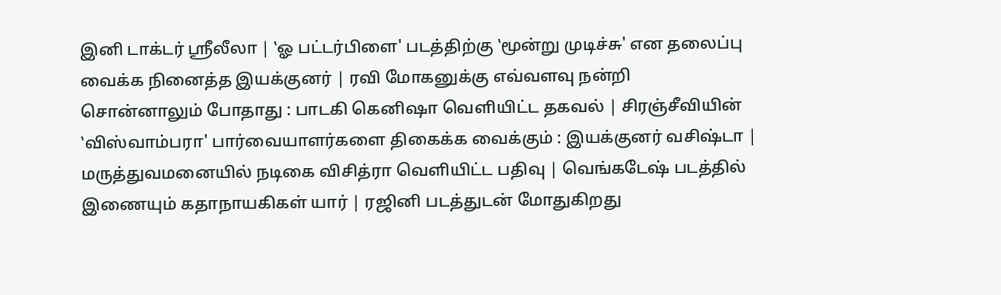இனி டாக்டர் ஸ்ரீலீலா | ‛ஓ பட்டர்பிளை' படத்திற்கு ‛மூன்று முடிச்சு' என தலைப்பு வைக்க நினைத்த இயக்குனர் | ரவி மோகனுக்கு எவ்வளவு நன்றி சொன்னாலும் போதாது : பாடகி கெனிஷா வெளியிட்ட தகவல் | சிரஞ்சீவியின் ‛விஸ்வாம்பரா' பார்வையாளர்களை திகைக்க வைக்கும் : இயக்குனர் வசிஷ்டா | மருத்துவமனையில் நடிகை விசித்ரா வெளியிட்ட பதிவு | வெங்கடேஷ் படத்தில் இணையும் கதாநாயகிகள் யார் | ரஜினி படத்துடன் மோதுகிறது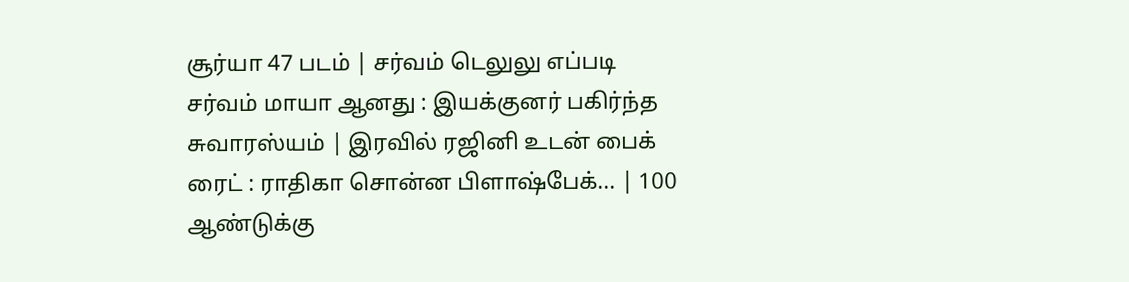சூர்யா 47 படம் | சர்வம் டெலுலு எப்படி சர்வம் மாயா ஆனது : இயக்குனர் பகிர்ந்த சுவாரஸ்யம் | இரவில் ரஜினி உடன் பைக் ரைட் : ராதிகா சொன்ன பிளாஷ்பேக்... | 100 ஆண்டுக்கு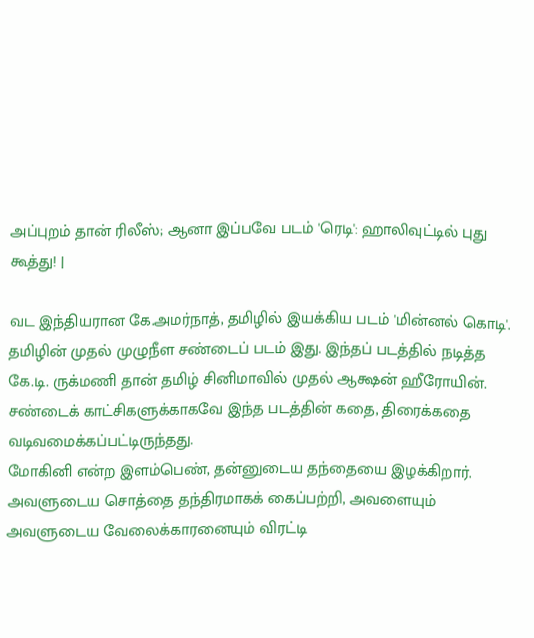அப்புறம் தான் ரிலீஸ்; ஆனா இப்பவே படம் 'ரெடி': ஹாலிவுட்டில் புது கூத்து! |

வட இந்தியரான கே.அமர்நாத், தமிழில் இயக்கிய படம் 'மின்னல் கொடி'. தமிழின் முதல் முழுநீள சண்டைப் படம் இது. இந்தப் படத்தில் நடித்த கே.டி. ருக்மணி தான் தமிழ் சினிமாவில் முதல் ஆக்ஷன் ஹீரோயின். சண்டைக் காட்சிகளுக்காகவே இந்த படத்தின் கதை, திரைக்கதை வடிவமைக்கப்பட்டிருந்தது.
மோகினி என்ற இளம்பெண், தன்னுடைய தந்தையை இழக்கிறார். அவளுடைய சொத்தை தந்திரமாகக் கைப்பற்றி, அவளையும் அவளுடைய வேலைக்காரனையும் விரட்டி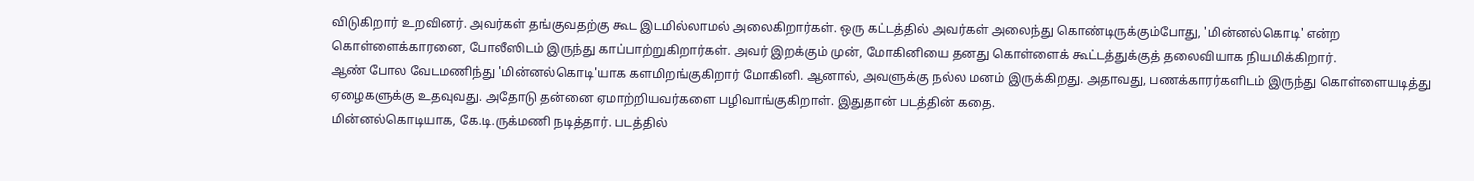விடுகிறார் உறவினர். அவர்கள் தங்குவதற்கு கூட இடமில்லாமல் அலைகிறார்கள். ஒரு கட்டத்தில் அவர்கள் அலைந்து கொண்டிருக்கும்போது, 'மின்னல்கொடி' என்ற கொள்ளைக்காரனை, போலீஸிடம் இருந்து காப்பாற்றுகிறார்கள். அவர் இறக்கும் முன், மோகினியை தனது கொள்ளைக் கூட்டத்துக்குத் தலைவியாக நியமிக்கிறார்.
ஆண் போல வேடமணிந்து 'மின்னல்கொடி'யாக களமிறங்குகிறார் மோகினி. ஆனால், அவளுக்கு நல்ல மனம் இருக்கிறது. அதாவது, பணக்காரர்களிடம் இருந்து கொள்ளையடித்து ஏழைகளுக்கு உதவுவது. அதோடு தன்னை ஏமாற்றியவர்களை பழிவாங்குகிறாள். இதுதான் படத்தின் கதை.
மின்னல்கொடியாக, கே.டி.ருக்மணி நடித்தார். படத்தில்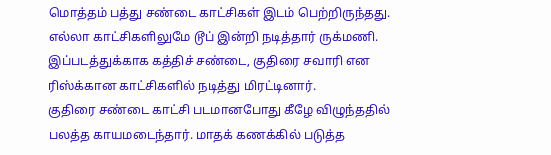மொத்தம் பத்து சண்டை காட்சிகள் இடம் பெற்றிருந்தது. எல்லா காட்சிகளிலுமே டூப் இன்றி நடித்தார் ருக்மணி. இப்படத்துக்காக கத்திச் சண்டை, குதிரை சவாரி என ரிஸ்க்கான காட்சிகளில் நடித்து மிரட்டினார்.
குதிரை சண்டை காட்சி படமானபோது கீழே விழுந்ததில் பலத்த காயமடைந்தார். மாதக் கணக்கில் படுத்த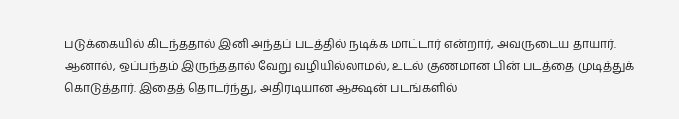படுக்கையில் கிடந்ததால் இனி அந்தப் படத்தில் நடிக்க மாட்டார் என்றார், அவருடைய தாயார். ஆனால், ஒப்பந்தம் இருந்ததால் வேறு வழியில்லாமல், உடல் குணமான பின் படத்தை முடித்துக் கொடுத்தார். இதைத் தொடர்ந்து, அதிரடியான ஆக்ஷன் படங்களில்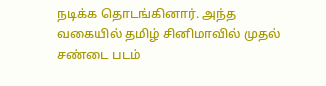நடிக்க தொடங்கினார். அந்த வகையில் தமிழ் சினிமாவில் முதல் சண்டை படம்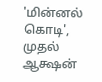'மின்னல் கொடி', முதல் ஆக்ஷன்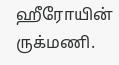ஹீரோயின் ருக்மணி.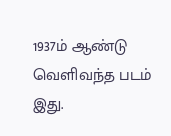1937ம் ஆண்டு வெளிவந்த படம் இது.